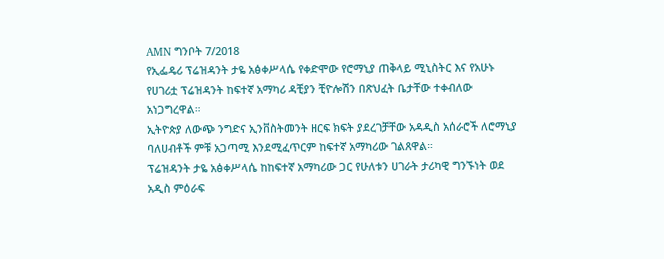AMN ግንቦት 7/2018
የኢፌዴሪ ፕሬዝዳንት ታዬ አፅቀሥላሴ የቀድሞው የሮማኒያ ጠቅላይ ሚኒስትር እና የአሁኑ የሀገሪቷ ፕሬዝዳንት ከፍተኛ አማካሪ ዳቺያን ቺዮሎሽን በጽህፈት ቤታቸው ተቀብለው አነጋግረዋል።
ኢትዮጵያ ለውጭ ንግድና ኢንቨስትመንት ዘርፍ ክፍት ያደረገቻቸው አዳዲስ አሰራሮች ለሮማኒያ ባለሀብቶች ምቹ አጋጣሚ እንደሚፈጥርም ከፍተኛ አማካሪው ገልጸዋል።
ፕሬዝዳንት ታዬ አፅቀሥላሴ ከከፍተኛ አማካሪው ጋር የሁለቱን ሀገራት ታሪካዊ ግንኙነት ወደ አዲስ ምዕራፍ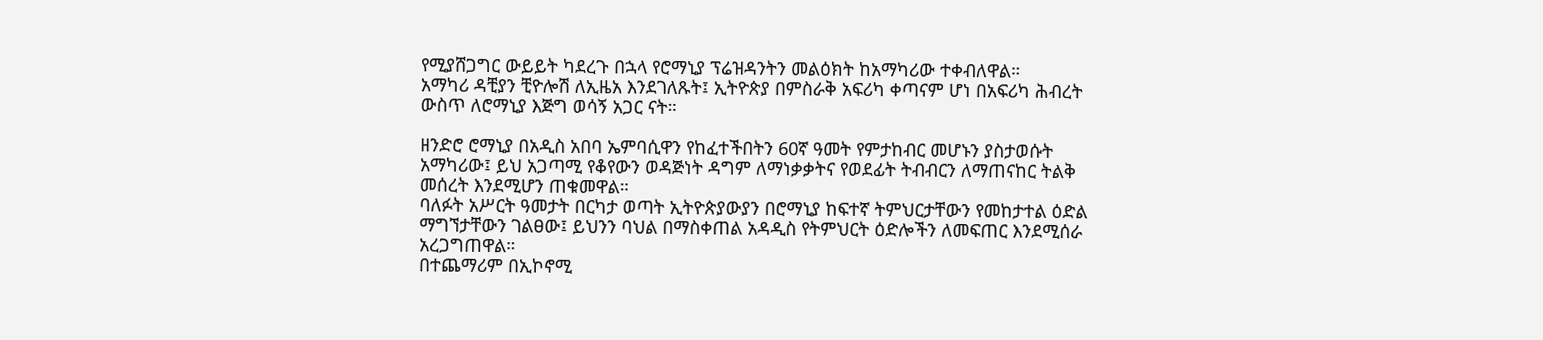የሚያሸጋግር ውይይት ካደረጉ በኋላ የሮማኒያ ፕሬዝዳንትን መልዕክት ከአማካሪው ተቀብለዋል።
አማካሪ ዳቺያን ቺዮሎሽ ለኢዜአ እንደገለጹት፤ ኢትዮጵያ በምስራቅ አፍሪካ ቀጣናም ሆነ በአፍሪካ ሕብረት ውስጥ ለሮማኒያ እጅግ ወሳኝ አጋር ናት።

ዘንድሮ ሮማኒያ በአዲስ አበባ ኤምባሲዋን የከፈተችበትን 60ኛ ዓመት የምታከብር መሆኑን ያስታወሱት አማካሪው፤ ይህ አጋጣሚ የቆየውን ወዳጅነት ዳግም ለማነቃቃትና የወደፊት ትብብርን ለማጠናከር ትልቅ መሰረት እንደሚሆን ጠቁመዋል።
ባለፉት አሥርት ዓመታት በርካታ ወጣት ኢትዮጵያውያን በሮማኒያ ከፍተኛ ትምህርታቸውን የመከታተል ዕድል ማግኘታቸውን ገልፀው፤ ይህንን ባህል በማስቀጠል አዳዲስ የትምህርት ዕድሎችን ለመፍጠር እንደሚሰራ አረጋግጠዋል።
በተጨማሪም በኢኮኖሚ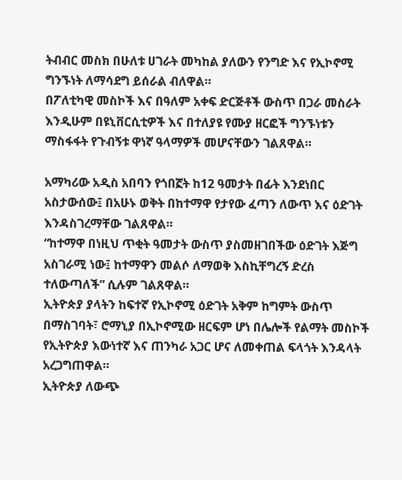ትብብር መስክ በሁለቱ ሀገራት መካከል ያለውን የንግድ እና የኢኮኖሚ ግንኙነት ለማሳደግ ይሰራል ብለዋል።
በፖለቲካዊ መስኮች እና በዓለም አቀፍ ድርጅቶች ውስጥ በጋራ መስራት እንዲሁም በዩኒቨርሲቲዎች እና በተለያዩ የሙያ ዘርፎች ግንኙነቱን ማስፋፋት የጉብኝቱ ዋነኛ ዓላማዎች መሆናቸውን ገልጸዋል።

አማካሪው አዲስ አበባን የጎበኟት ከ12 ዓመታት በፊት እንደነበር አስታውሰው፤ በአሁኑ ወቅት በከተማዋ የታየው ፈጣን ለውጥ እና ዕድገት እንዳስገረማቸው ገልጸዋል።
“ከተማዋ በነዚህ ጥቂት ዓመታት ውስጥ ያስመዘገበችው ዕድገት እጅግ አስገራሚ ነው፤ ከተማዋን መልሶ ለማወቅ እስኪቸግረኝ ድረስ ተለውጣለች” ሲሉም ገልጸዋል።
ኢትዮጵያ ያላትን ከፍተኛ የኢኮኖሚ ዕድገት አቅም ከግምት ውስጥ በማስገባት፣ ሮማኒያ በኢኮኖሚው ዘርፍም ሆነ በሌሎች የልማት መስኮች የኢትዮጵያ እውነተኛ እና ጠንካራ አጋር ሆና ለመቀጠል ፍላጎት እንዳላት አረጋግጠዋል።
ኢትዮጵያ ለውጭ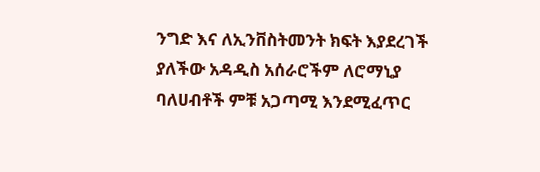ንግድ እና ለኢንቨስትመንት ክፍት እያደረገች ያለችው አዳዲስ አሰራሮችም ለሮማኒያ ባለሀብቶች ምቹ አጋጣሚ እንደሚፈጥር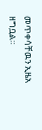መጥቀሳቸዉን ኢዜአ ዘግቧል።